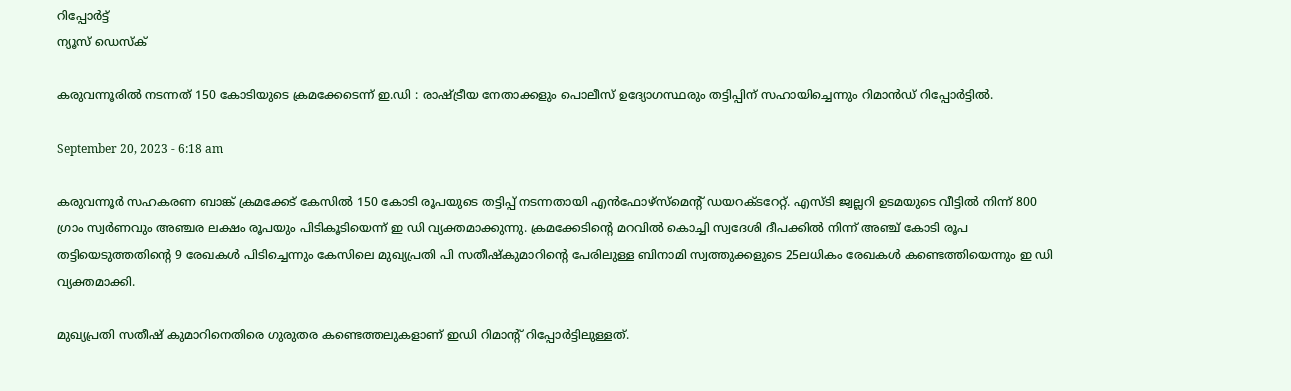റിപ്പോര്‍ട്ട്
ന്യൂസ് ഡെസ്ക്

കരുവന്നൂരിൽ നടന്നത് 150 കോടിയുടെ ക്രമക്കേടെന്ന് ഇ.ഡി : രാഷ്ട്രീയ നേതാക്കളും പൊലീസ് ഉദ്യോഗസ്ഥരും തട്ടിപ്പിന് സഹായിച്ചെന്നും റിമാൻഡ് റിപ്പോർട്ടിൽ.

September 20, 2023 - 6:18 am

കരുവന്നൂർ സഹകരണ ബാങ്ക് ക്രമക്കേട് കേസിൽ 150 കോടി രൂപയുടെ തട്ടിപ്പ് നടന്നതായി എൻഫോഴ്‌സ്‌മെന്റ് ഡയറക്ടറേറ്റ്. എസ്ടി ജ്വല്ലറി ഉടമയുടെ വീട്ടിൽ നിന്ന് 800 ഗ്രാം സ്വർണവും അഞ്ചര ലക്ഷം രൂപയും പിടികൂടിയെന്ന് ഇ ഡി വ്യക്തമാക്കുന്നു. ക്രമക്കേടിന്റെ മറവിൽ കൊച്ചി സ്വദേശി ദീപക്കിൽ നിന്ന് അഞ്ച് കോടി രൂപ തട്ടിയെടുത്തതിന്റെ 9 രേഖകൾ പിടിച്ചെന്നും കേസിലെ മുഖ്യപ്രതി പി സതീഷ്‌കുമാറിന്റെ പേരിലുള്ള ബിനാമി സ്വത്തുക്കളുടെ 25ലധികം രേഖകൾ കണ്ടെത്തിയെന്നും ഇ ഡി വ്യക്തമാക്കി.

മുഖ്യപ്രതി സതീഷ് കുമാറിനെതിരെ ഗുരുതര കണ്ടെത്തലുകളാണ് ഇഡി റിമാന്റ് റിപ്പോർട്ടിലുള്ളത്.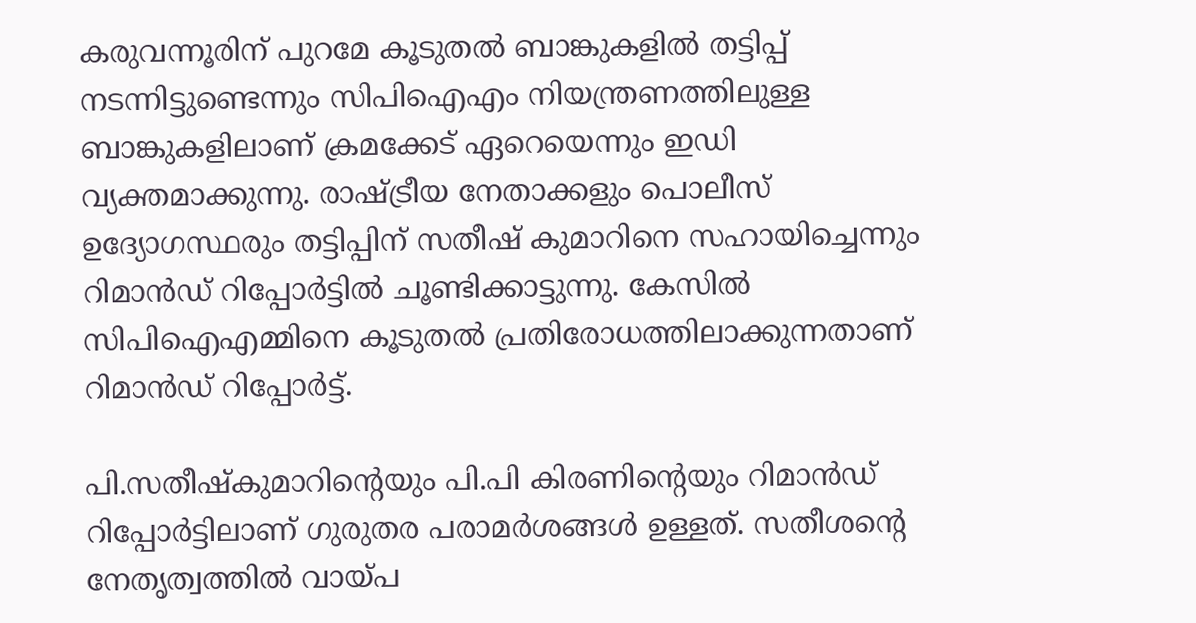കരുവന്നൂരിന് പുറമേ കൂടുതൽ ബാങ്കുകളിൽ തട്ടിപ്പ് നടന്നിട്ടുണ്ടെന്നും സിപിഐഎം നിയന്ത്രണത്തിലുള്ള ബാങ്കുകളിലാണ് ക്രമക്കേട് ഏറെയെന്നും ഇഡി വ്യക്തമാക്കുന്നു. രാഷ്ട്രീയ നേതാക്കളും പൊലീസ് ഉദ്യോഗസ്ഥരും തട്ടിപ്പിന് സതീഷ് കുമാറിനെ സഹായിച്ചെന്നും റിമാൻഡ് റിപ്പോർട്ടിൽ ചൂണ്ടിക്കാട്ടുന്നു. കേസിൽ സിപിഐഎമ്മിനെ കൂടുതൽ പ്രതിരോധത്തിലാക്കുന്നതാണ് റിമാൻഡ് റിപ്പോർട്ട്.

പി.സതീഷ്‌കുമാറിന്റെയും പി.പി കിരണിന്റെയും റിമാൻഡ് റിപ്പോർട്ടിലാണ് ഗുരുതര പരാമർശങ്ങൾ ഉള്ളത്. സതീശന്റെ നേതൃത്വത്തിൽ വായ്പ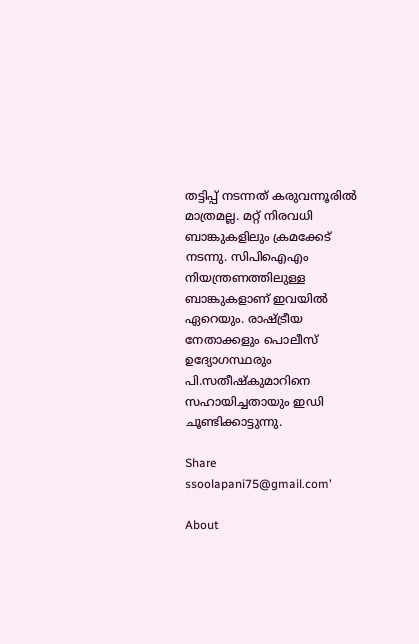തട്ടിപ്പ് നടന്നത് കരുവന്നൂരിൽ മാത്രമല്ല. മറ്റ് നിരവധി ബാങ്കുകളിലും ക്രമക്കേട് നടന്നു. സിപിഐഎം നിയന്ത്രണത്തിലുള്ള ബാങ്കുകളാണ് ഇവയിൽ ഏറെയും. രാഷ്ട്രീയ നേതാക്കളും പൊലീസ് ഉദ്യോഗസ്ഥരും പി.സതീഷ്‌കുമാറിനെ സഹായിച്ചതായും ഇഡി ചൂണ്ടിക്കാട്ടുന്നു.

Share
ssoolapani75@gmail.com'

About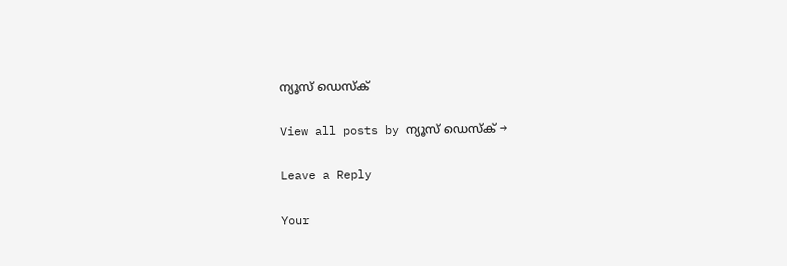ന്യൂസ് ഡെസ്ക്

View all posts by ന്യൂസ് ഡെസ്ക് →

Leave a Reply

Your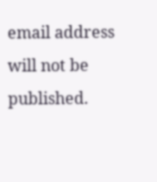email address will not be published.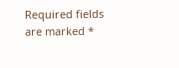Required fields are marked *